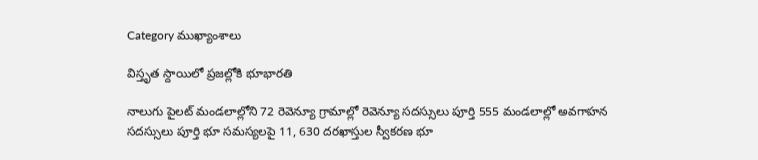Category ముఖ్యాంశాలు

విస్తృత స్దాయిలో ప్ర‌జ‌ల్లోకి భూభార‌తి

నాలుగు పైల‌ట్ మండ‌లాల్లోని 72 రెవెన్యూ గ్రామాల్లో రెవెన్యూ స‌ద‌స్సులు పూర్తి 555 మండలాల్లో అవగాహన సదస్సులు పూర్తి భూ స‌మ‌స్య‌ల‌పై 11, 630 ద‌ర‌ఖాస్తుల స్వీక‌ర‌ణ‌ భూ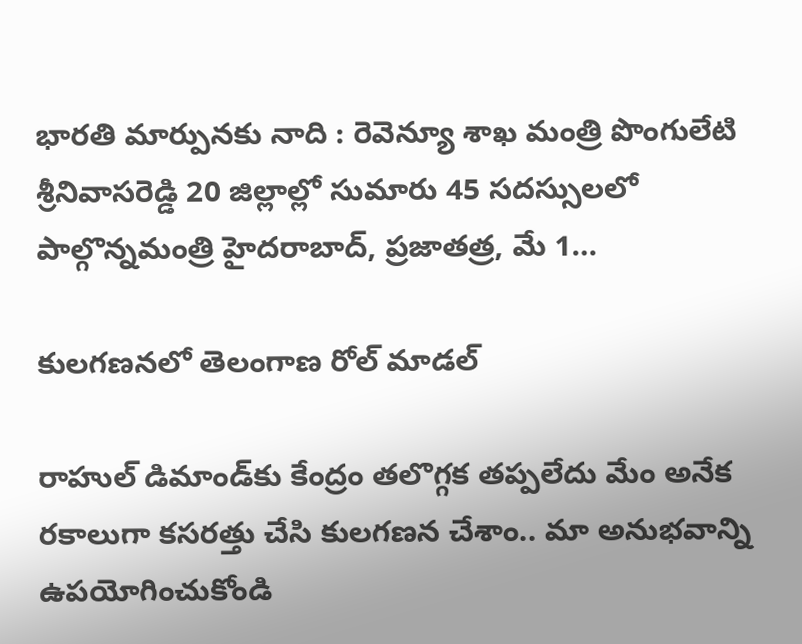భారతి మార్పునకు నాది : రెవెన్యూ శాఖ మంత్రి పొంగులేటి శ్రీ‌నివాస‌రెడ్డి 20 జిల్లాల్లో సుమారు 45 స‌ద‌స్సుల‌లో పాల్గొన్నమంత్రి హైద‌రాబాద్, ప్రజాతత్ర, మే 1…

కులగణనలో తెలంగాణ రోల్‌ ‌మాడల్‌

రాహుల్‌ ‌డిమాండ్‌కు కేంద్రం తలొగ్గక తప్పలేదు మేం అనేక రకాలుగా కసరత్తు చేసి కులగణన చేశాం.. మా అనుభవాన్ని ఉపయోగించుకోండి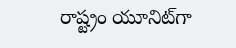రాష్ట్రం యూనిట్‌గా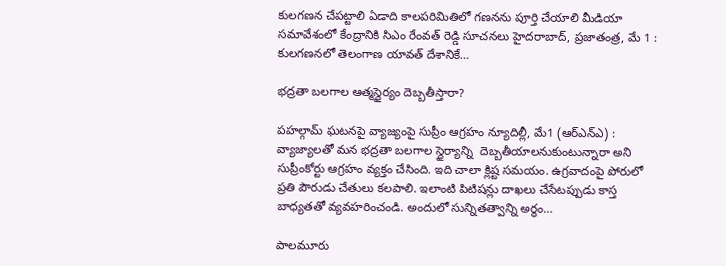కులగణన చేపట్టాలి ఏడాది కాలపరిమితిలో గణనను పూర్తి చేయాలి మీడియా సమావేశంలో కేంద్రానికి సిఎం రేంవత్‌ ‌రెడ్డి సూచనలు హైదరాబాద్, ప్రజాతంత్ర, మే 1 :  కులగణనలో తెలంగాణ యావత్ దేశానికే…

భద్రతా ‌బలగాల ఆత్మస్థైర్యం దెబ్బతీస్తారా?

పహల్గామ్‌ ‌ఘటనపై వ్యాజ్యంపై సుప్రీం ఆగ్రహం న్యూదిల్లీ, మే1 (ఆర్‌ఎన్‌ఎ) : వ్యాజ్యాలతో మన భద్రతా బలగాల స్థైర్యాన్ని  దెబ్బతీయాలనుకుంటున్నారా అని సుప్రీంకోర్టు ఆగ్రహం వ్యక్తం చేసింది. ఇది చాలా క్లిష్ట సమయం. ఉగ్రవాదంపై పోరులో ప్రతి పౌరుడు చేతులు కలపాలి. ఇలాంటి పిటిషన్లు దాఖలు చేసేటప్పుడు కాస్త బాధ్యతతో వ్యవహరించండి. అందులో సున్నితత్వాన్ని అర్థం…

పాలమూరు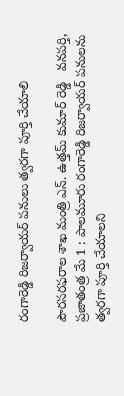రంగారెడ్డి రిజర్వాయర్ పనులు త్వరగా పూర్తి చేయాలి

పౌరసరఫరాల శాఖ మంత్రి ఎన్. ఉత్తమ్ కుమార్ రెడ్డి   వనపర్తి,  ప్రజాతంత్ర మే 1 : పాలమూరు రంగారెడ్డి రిజర్వాయర్ పనులను త్వరగా పూర్తి చేయాలని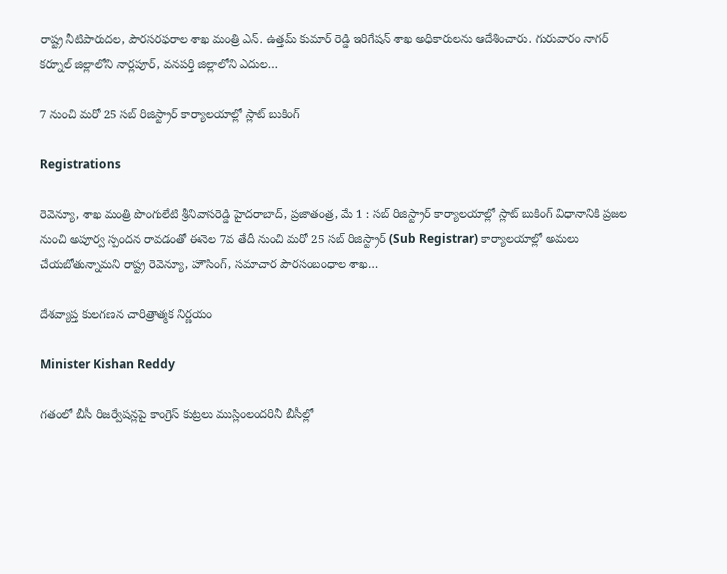రాష్ట్ర నీటిపారుదల, పౌరసరఫరాల శాఖ మంత్రి ఎన్. ఉత్తమ్ కుమార్ రెడ్డి ఇరిగేషన్ శాఖ అధికారులను ఆదేశించారు. గురువారం నాగర్ కర్నూల్ జిల్లాలోని నార్లపూర్, వనపర్తి జిల్లాలోని ఎదుల…

7 నుంచి మ‌రో 25 స‌బ్ రిజిస్ట్రార్ కార్యాల‌యాల్లో స్లాట్ బుకింగ్

Registrations

రెవెన్యూ, శాఖ మంత్రి పొంగులేటి శ్రీ‌నివాస‌రెడ్డి హైద‌రాబాద్, ప్రజాతంత్ర, మే 1 : స‌బ్ రిజిస్ట్రార్ కార్యాల‌యాల్లో స్లాట్ బుకింగ్ విధానానికి ప్ర‌జ‌ల నుంచి అపూర్వ స్పంద‌న రావ‌డంతో ఈనెల 7వ తేదీ నుంచి మ‌రో 25 స‌బ్ రిజిస్ట్రార్ (Sub Registrar) కార్యాల‌యాల్లో అమ‌లు చేయ‌బోతున్నామ‌ని రాష్ట్ర రెవెన్యూ, హౌసింగ్‌, స‌మాచార పౌర‌సంబంధాల శాఖ…

దేశవ్యాప్త కులగణన చారిత్రాత్మక నిర్ణయం

Minister Kishan Reddy

గతంలో బీసీ రిజర్వేషన్లపై కాంగ్రెస్ కుట్రలు ముస్లింలందరినీ బీసీల్లో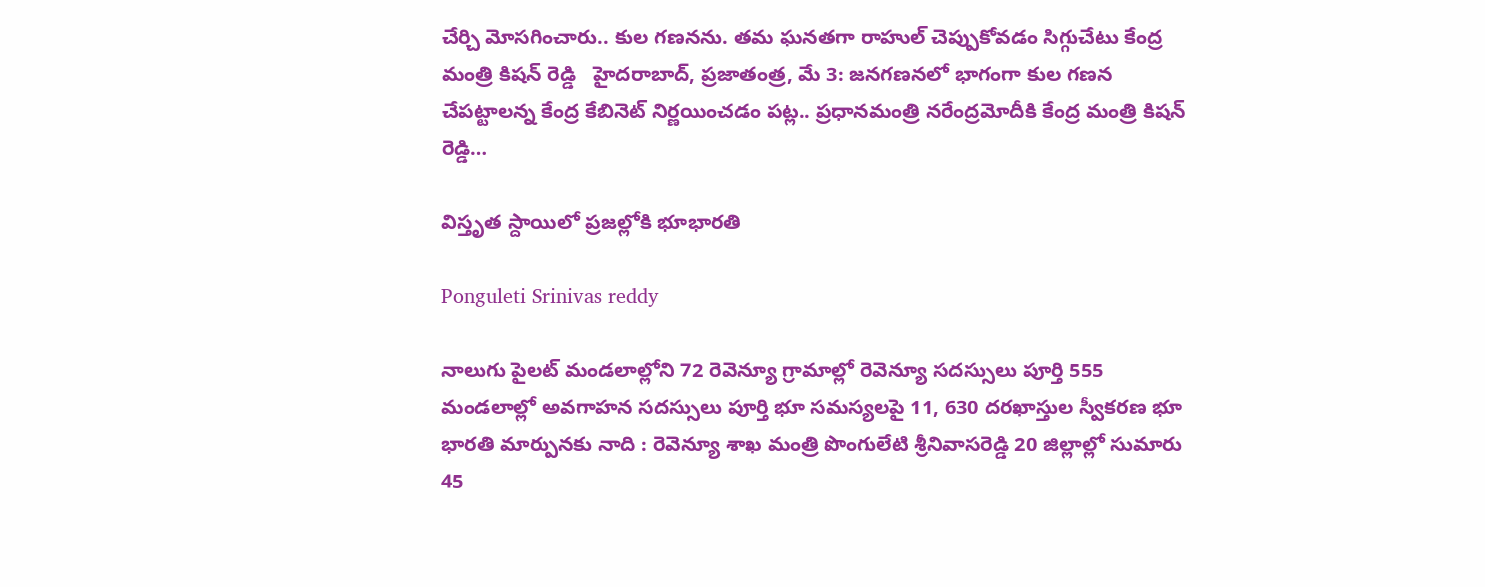చేర్చి మోసగించారు.. కుల గణనను. తమ ఘనతగా రాహుల్ చెప్పుకోవడం సిగ్గుచేటు కేంద్ర మంత్రి కిషన్ రెడ్డి   హైదరాబాద్, ప్రజాతంత్ర, మే 3: జనగణనలో భాగంగా కుల గణన చేపట్టాలన్న కేంద్ర కేబినెట్ నిర్ణయించడం పట్ల.. ప్రధానమంత్రి నరేంద్రమోదీకి కేంద్ర మంత్రి కిషన్ రెడ్డి…

విస్తృత స్దాయిలో ప్ర‌జ‌ల్లోకి భూభార‌తి

Ponguleti Srinivas reddy

నాలుగు పైల‌ట్ మండ‌లాల్లోని 72 రెవెన్యూ గ్రామాల్లో రెవెన్యూ స‌ద‌స్సులు పూర్తి 555 మండలాల్లో అవగాహన సదస్సులు పూర్తి భూ స‌మ‌స్య‌ల‌పై 11, 630 ద‌ర‌ఖాస్తుల స్వీక‌ర‌ణ‌ భూ భారతి మార్పునకు నాది : రెవెన్యూ శాఖ మంత్రి పొంగులేటి శ్రీ‌నివాస‌రెడ్డి 20 జిల్లాల్లో సుమారు 45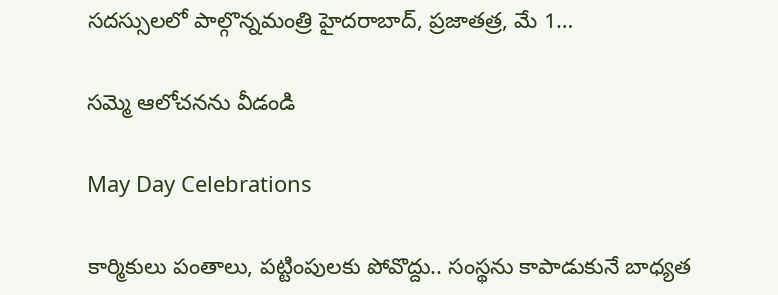స‌ద‌స్సుల‌లో పాల్గొన్నమంత్రి హైద‌రాబాద్, ప్రజాతత్ర, మే 1…

సమ్మె ఆలోచనను వీడండి

May Day Celebrations

కార్మికులు పంతాలు, పట్టింపులకు పోవొద్దు.. సంస్థను కాపాడుకునే బాధ్యత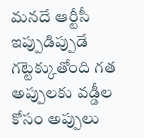మనదే ఆర్టీసీ ఇప్పుడిప్పుడే గట్టెక్కుతోంది గత అప్పులకు వడ్డీల కోసం అప్పులు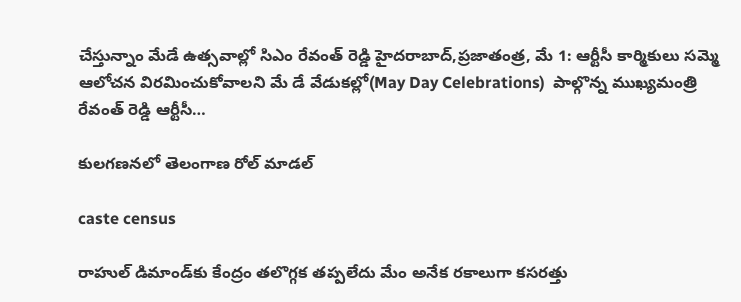చేస్తున్నాం మేడే ఉత్సవాల్లో సిఎం రేవంత్‌ ‌రెడ్డి హైదరాబాద్‌,ప్రజాతంత్ర, మే 1: ఆర్టీసీ కార్మికులు సమ్మె ఆలోచన విరమించుకోవాలని మే డే వేడుకల్లో(May Day Celebrations)  పాల్గొన్న ముఖ్యమంత్రి రేవంత్‌ ‌రెడ్డి ఆర్టీసీ…

కులగణనలో తెలంగాణ రోల్‌ ‌మాడల్‌

caste census

రాహుల్‌ ‌డిమాండ్‌కు కేంద్రం తలొగ్గక తప్పలేదు మేం అనేక రకాలుగా కసరత్తు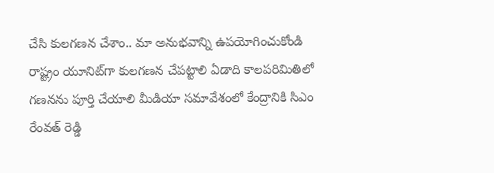చేసి కులగణన చేశాం.. మా అనుభవాన్ని ఉపయోగించుకోండి రాష్ట్రం యూనిట్‌గా కులగణన చేపట్టాలి ఏడాది కాలపరిమితిలో గణనను పూర్తి చేయాలి మీడియా సమావేశంలో కేంద్రానికి సిఎం రేంవత్‌ ‌రెడ్డి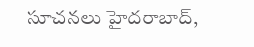సూచనలు హైదరాబాద్,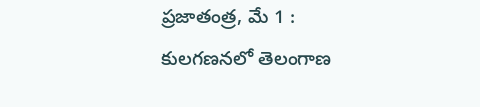ప్రజాతంత్ర, మే 1 :  కులగణనలో తెలంగాణ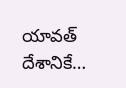యావత్ దేశానికే…